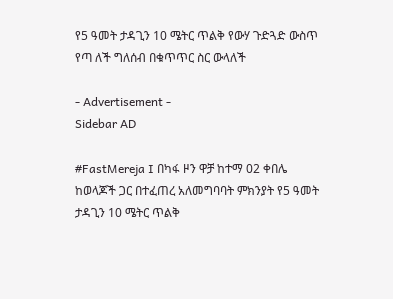የ5 ዓመት ታዳጊን 10 ሜትር ጥልቅ የውሃ ጉድጓድ ውስጥ የጣ ለች ግለሰብ በቁጥጥር ስር ውላለች

- Advertisement -
Sidebar AD

#FastMereja I በካፋ ዞን ዋቻ ከተማ 02 ቀበሌ ከወላጆች ጋር በተፈጠረ አለመግባባት ምክንያት የ5 ዓመት ታዳጊን 10 ሜትር ጥልቅ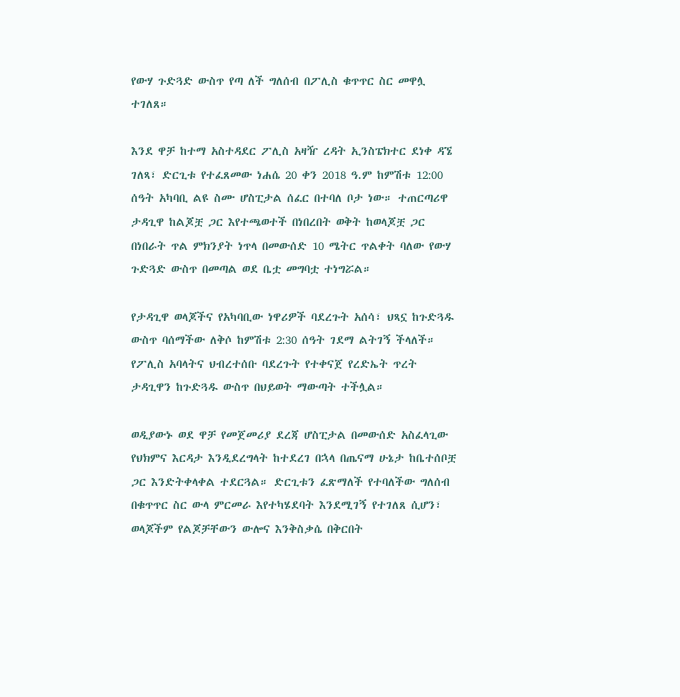የውሃ ጉድጓድ ውስጥ የጣ ለች ግለሰብ በፖሊስ ቁጥጥር ስር መዋሏ ተገለጸ።

እንደ ዋቻ ከተማ አስተዳደር ፖሊስ አዛዥ ረዳት ኢንስፔክተር ደነቀ ዳኜ ገለጻ፣ ድርጊቱ የተፈጸመው ነሐሴ 20 ቀን 2018 ዓ.ም ከምሽቱ 12:00 ሰዓት አካባቢ ልዩ ስሙ ሆስፒታል ሰፈር በተባለ ቦታ ነው። ተጠርጣሪዋ ታዳጊዋ ከልጆቿ ጋር እየተጫወተች በነበረበት ወቅት ከወላጆቿ ጋር በነበራት ጥል ምክንያት ነጥላ በመውሰድ 10 ሜትር ጥልቀት ባለው የውሃ ጉድጓድ ውስጥ በመጣል ወደ ቤቷ መግባቷ ተነግሯል።

የታዳጊዋ ወላጆችና የአካባቢው ነዋሪዎች ባደረጉት አሰሳ፣ ህጻኗ ከጉድጓዱ ውስጥ ባሰማችው ለቅሶ ከምሽቱ 2:30 ሰዓት ገደማ ልትገኝ ችላለች። የፖሊስ አባላትና ህብረተሰቡ ባደረጉት የተቀናጀ የረድኤት ጥረት ታዳጊዋን ከጉድጓዱ ውስጥ በህይወት ማውጣት ተችሏል።

ወዲያውኑ ወደ ዋቻ የመጀመሪያ ደረጃ ሆስፒታል በመውሰድ አስፈላጊው የህክምና እርዳታ እንዲደረግላት ከተደረገ በኋላ በጤናማ ሁኔታ ከቤተሰቦቿ ጋር እንድትቀላቀል ተደርጓል። ድርጊቱን ፈጽማለች የተባለችው ግለሰብ በቁጥጥር ስር ውላ ምርመራ እየተካሄደባት እንደሚገኝ የተገለጸ ሲሆን፣ ወላጆችም የልጆቻቸውን ውሎና እንቅስቃሴ በቅርበት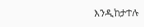እንዲከታተሉ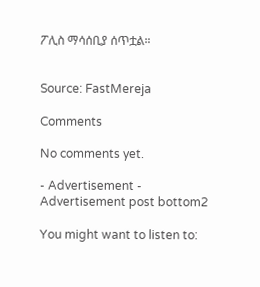ፖሊስ ማሳሰቢያ ሰጥቷል።


Source: FastMereja

Comments

No comments yet.

- Advertisement -
Advertisement post bottom2

You might want to listen to: